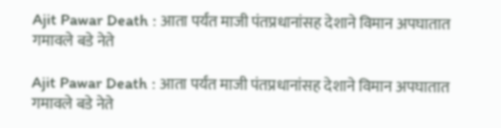Ajit Pawar Death : आता पर्यंत माजी पंतप्रधानांसह देशाने विमान अपघातात गमावले बडे नेते

Ajit Pawar Death : आता पर्यंत माजी पंतप्रधानांसह देशाने विमान अपघातात गमावले बडे नेते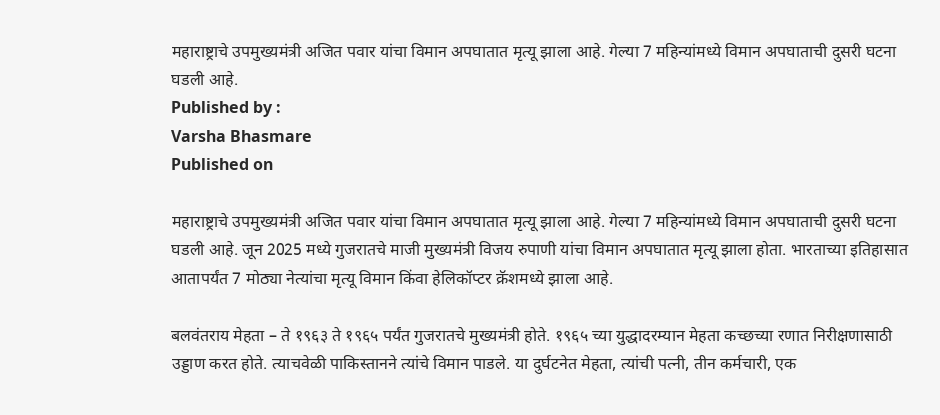महाराष्ट्राचे उपमुख्यमंत्री अजित पवार यांचा विमान अपघातात मृत्यू झाला आहे. गेल्या 7 महिन्यांमध्ये विमान अपघाताची दुसरी घटना घडली आहे.
Published by :
Varsha Bhasmare
Published on

महाराष्ट्राचे उपमुख्यमंत्री अजित पवार यांचा विमान अपघातात मृत्यू झाला आहे. गेल्या 7 महिन्यांमध्ये विमान अपघाताची दुसरी घटना घडली आहे. जून 2025 मध्ये गुजरातचे माजी मुख्यमंत्री विजय रुपाणी यांचा विमान अपघातात मृत्यू झाला होता. भारताच्या इतिहासात आतापर्यंत 7 मोठ्या नेत्यांचा मृत्यू विमान किंवा हेलिकॉप्टर क्रॅशमध्ये झाला आहे.

बलवंतराय मेहता – ते १९६३ ते १९६५ पर्यंत गुजरातचे मुख्यमंत्री होते. १९६५ च्या युद्धादरम्यान मेहता कच्छच्या रणात निरीक्षणासाठी उड्डाण करत होते. त्याचवेळी पाकिस्तानने त्यांचे विमान पाडले. या दुर्घटनेत मेहता, त्यांची पत्नी, तीन कर्मचारी, एक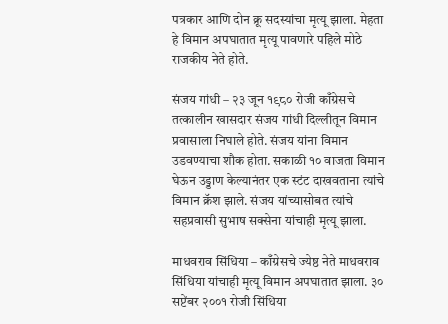पत्रकार आणि दोन क्रू सदस्यांचा मृत्यू झाला. मेहता हे विमान अपघातात मृत्यू पावणारे पहिले मोठे राजकीय नेते होते.

संजय गांधी – २३ जून १९८० रोजी काँग्रेसचे तत्कालीन खासदार संजय गांधी दिल्लीतून विमान प्रवासाला निघाले होते. संजय यांना विमान उडवण्याचा शौक होता. सकाळी १० वाजता विमान घेऊन उड्डाण केल्यानंतर एक स्टंट दाखवताना त्यांचे विमान क्रॅश झाले. संजय यांच्यासोबत त्यांचे सहप्रवासी सुभाष सक्सेना यांचाही मृत्यू झाला.

माधवराव सिंधिया – काँग्रेसचे ज्येष्ठ नेते माधवराव सिंधिया यांचाही मृत्यू विमान अपघातात झाला. ३० सप्टेंबर २००१ रोजी सिंधिया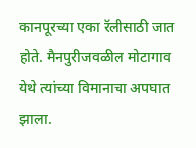कानपूरच्या एका रॅलीसाठी जात होते. मैनपुरीजवळील मोटागाव येथे त्यांच्या विमानाचा अपघात झाला.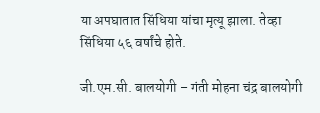या अपघातात सिंधिया यांचा मृत्यू झाला. तेव्हा सिंधिया ५६ वर्षांचे होते.

जी.एम.सी. बालयोगी – गंती मोहना चंद्र बालयोगी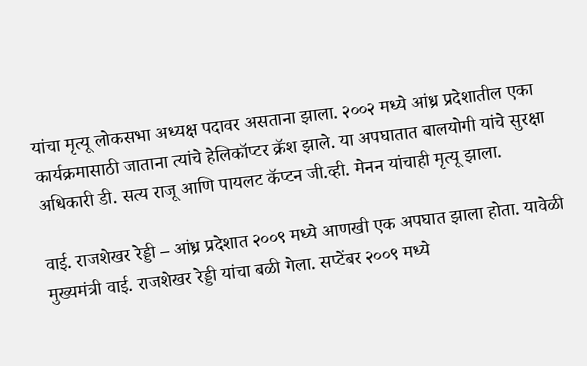यांचा मृत्यू लोकसभा अध्यक्ष पदावर असताना झाला. २००२ मध्ये आंध्र प्रदेशातील एका कार्यक्रमासाठी जाताना त्यांचे हेलिकॉप्टर क्रॅश झाले. या अपघातात बालयोगी यांचे सुरक्षा अधिकारी डी. सत्य राजू आणि पायलट कॅप्टन जी.व्ही. मेनन यांचाही मृत्यू झाला.

वाई. राजशेखर रेड्डी – आंध्र प्रदेशात २००९ मध्ये आणखी एक अपघात झाला होता. यावेळी मुख्यमंत्री वाई. राजशेखर रेड्डी यांचा बळी गेला. सप्टेंबर २००९ मध्ये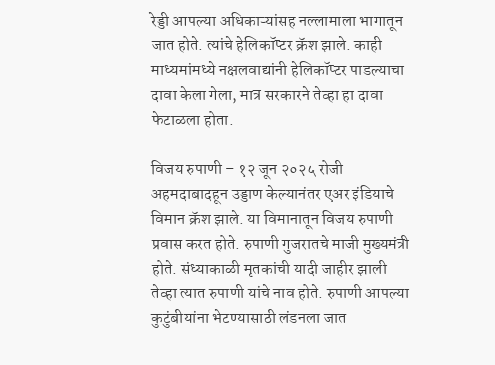रेड्डी आपल्या अधिकाऱ्यांसह नल्लामाला भागातून जात होते. त्यांचे हेलिकॉप्टर क्रॅश झाले. काही माध्यमांमध्ये नक्षलवाद्यांनी हेलिकॉप्टर पाडल्याचा दावा केला गेला, मात्र सरकारने तेव्हा हा दावा फेटाळला होता.

विजय रुपाणी – १२ जून २०२५ रोजी अहमदाबादहून उड्डाण केल्यानंतर एअर इंडियाचे विमान क्रॅश झाले. या विमानातून विजय रुपाणी प्रवास करत होते. रुपाणी गुजरातचे माजी मुख्यमंत्री होते. संध्याकाळी मृतकांची यादी जाहीर झाली तेव्हा त्यात रुपाणी यांचे नाव होते. रुपाणी आपल्या कुटुंबीयांना भेटण्यासाठी लंडनला जात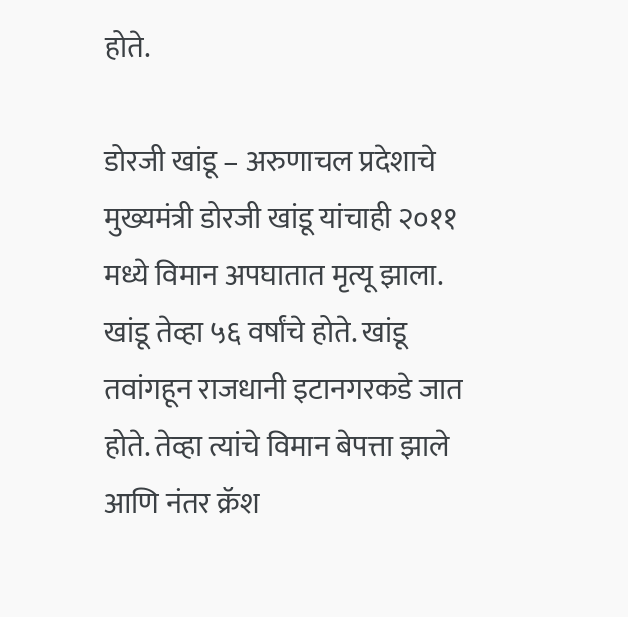होते.

डोरजी खांडू – अरुणाचल प्रदेशाचे मुख्यमंत्री डोरजी खांडू यांचाही २०११ मध्ये विमान अपघातात मृत्यू झाला. खांडू तेव्हा ५६ वर्षांचे होते. खांडू तवांगहून राजधानी इटानगरकडे जात होते. तेव्हा त्यांचे विमान बेपत्ता झाले आणि नंतर क्रॅश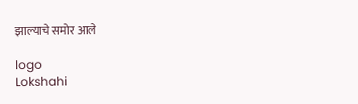झाल्याचे समोर आले

logo
Lokshahi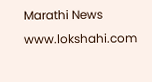Marathi News
www.lokshahi.com